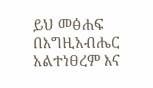ይህ መፅሐፍ በእግዚአብሔር አልተነፀረም እና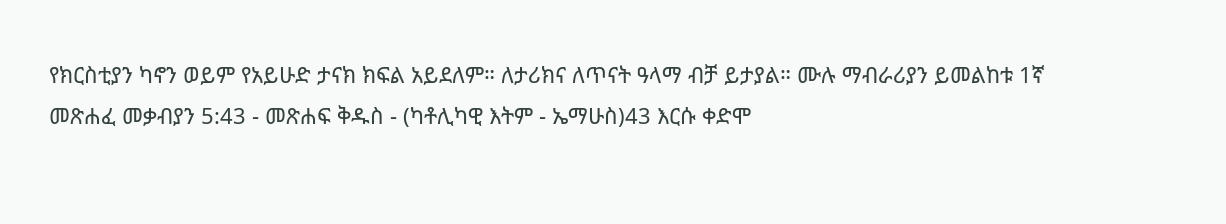የክርስቲያን ካኖን ወይም የአይሁድ ታናክ ክፍል አይደለም። ለታሪክና ለጥናት ዓላማ ብቻ ይታያል። ሙሉ ማብራሪያን ይመልከቱ 1ኛ መጽሐፈ መቃብያን 5:43 - መጽሐፍ ቅዱስ - (ካቶሊካዊ እትም - ኤማሁስ)43 እርሱ ቀድሞ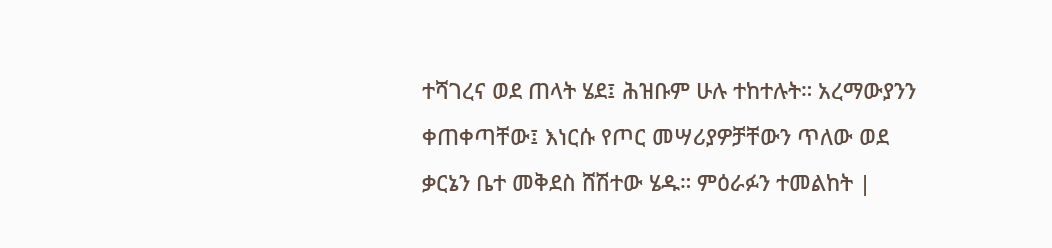ተሻገረና ወደ ጠላት ሄደ፤ ሕዝቡም ሁሉ ተከተሉት። አረማውያንን ቀጠቀጣቸው፤ እነርሱ የጦር መሣሪያዎቻቸውን ጥለው ወደ ቃርኔን ቤተ መቅደስ ሸሽተው ሄዱ። ምዕራፉን ተመልከት |